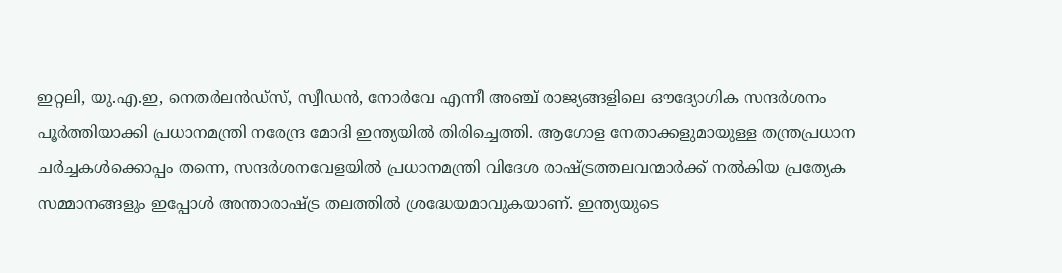ഇറ്റലി, യു.എ.ഇ, നെതർലൻഡ്സ്, സ്വീഡൻ, നോർവേ എന്നീ അഞ്ച് രാജ്യങ്ങളിലെ ഔദ്യോഗിക സന്ദർശനം പൂർത്തിയാക്കി പ്രധാനമന്ത്രി നരേന്ദ്ര മോദി ഇന്ത്യയിൽ തിരിച്ചെത്തി. ആഗോള നേതാക്കളുമായുള്ള തന്ത്രപ്രധാന ചർച്ചകൾക്കൊപ്പം തന്നെ, സന്ദർശനവേളയിൽ പ്രധാനമന്ത്രി വിദേശ രാഷ്ട്രത്തലവന്മാർക്ക് നൽകിയ പ്രത്യേക സമ്മാനങ്ങളും ഇപ്പോൾ അന്താരാഷ്ട്ര തലത്തിൽ ശ്രദ്ധേയമാവുകയാണ്. ഇന്ത്യയുടെ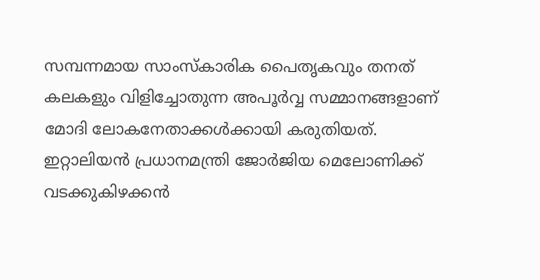സമ്പന്നമായ സാംസ്കാരിക പൈതൃകവും തനത് കലകളും വിളിച്ചോതുന്ന അപൂർവ്വ സമ്മാനങ്ങളാണ് മോദി ലോകനേതാക്കൾക്കായി കരുതിയത്.
ഇറ്റാലിയൻ പ്രധാനമന്ത്രി ജോർജിയ മെലോണിക്ക് വടക്കുകിഴക്കൻ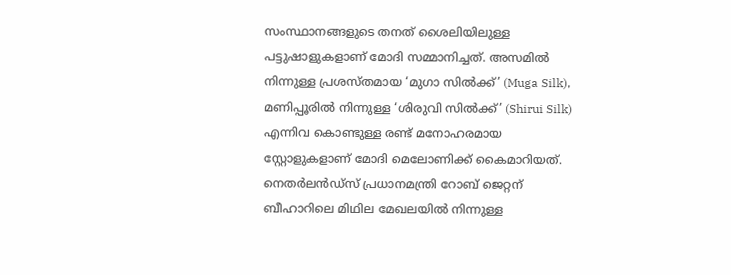സംസ്ഥാനങ്ങളുടെ തനത് ശൈലിയിലുള്ള പട്ടുഷാളുകളാണ് മോദി സമ്മാനിച്ചത്. അസമിൽ നിന്നുള്ള പ്രശസ്തമായ ‘മുഗാ സിൽക്ക്’ (Muga Silk), മണിപ്പൂരിൽ നിന്നുള്ള ‘ശിരുവി സിൽക്ക്’ (Shirui Silk) എന്നിവ കൊണ്ടുള്ള രണ്ട് മനോഹരമായ സ്റ്റോളുകളാണ് മോദി മെലോണിക്ക് കൈമാറിയത്. നെതർലൻഡ്സ് പ്രധാനമന്ത്രി റോബ് ജെറ്റന് ബീഹാറിലെ മിഥില മേഖലയിൽ നിന്നുള്ള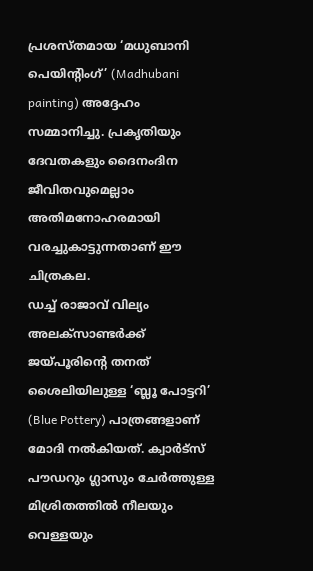പ്രശസ്തമായ ‘മധുബാനി പെയിന്റിംഗ്’ (Madhubani painting) അദ്ദേഹം സമ്മാനിച്ചു. പ്രകൃതിയും ദേവതകളും ദൈനംദിന ജീവിതവുമെല്ലാം അതിമനോഹരമായി വരച്ചുകാട്ടുന്നതാണ് ഈ ചിത്രകല.
ഡച്ച് രാജാവ് വില്യം അലക്സാണ്ടർക്ക് ജയ്പൂരിന്റെ തനത് ശൈലിയിലുള്ള ‘ബ്ലൂ പോട്ടറി’ (Blue Pottery) പാത്രങ്ങളാണ് മോദി നൽകിയത്. ക്വാർട്സ് പൗഡറും ഗ്ലാസും ചേർത്തുള്ള മിശ്രിതത്തിൽ നീലയും വെള്ളയും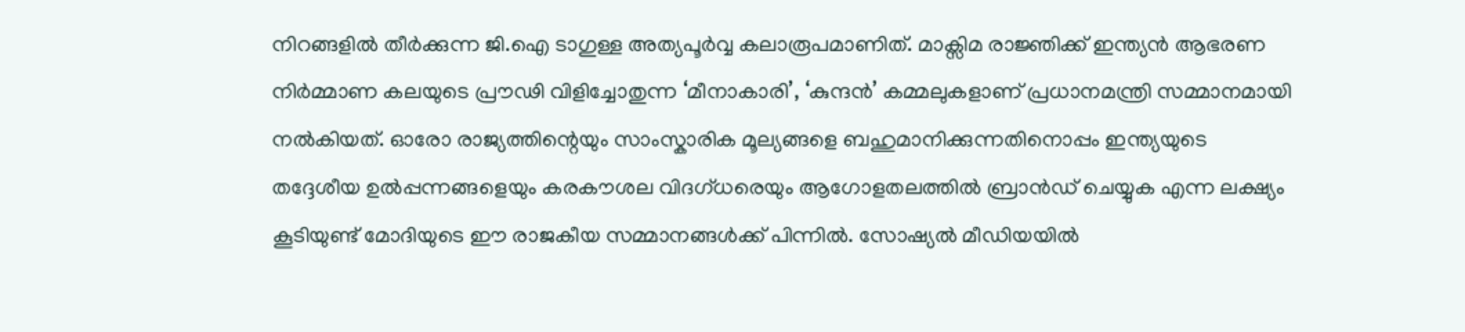നിറങ്ങളിൽ തീർക്കുന്ന ജി.ഐ ടാഗുള്ള അത്യപൂർവ്വ കലാരൂപമാണിത്. മാക്സിമ രാജ്ഞിക്ക് ഇന്ത്യൻ ആഭരണ നിർമ്മാണ കലയുടെ പ്രൗഢി വിളിച്ചോതുന്ന ‘മീനാകാരി’, ‘കുന്ദൻ’ കമ്മലുകളാണ് പ്രധാനമന്ത്രി സമ്മാനമായി നൽകിയത്. ഓരോ രാജ്യത്തിന്റെയും സാംസ്കാരിക മൂല്യങ്ങളെ ബഹുമാനിക്കുന്നതിനൊപ്പം ഇന്ത്യയുടെ തദ്ദേശീയ ഉൽപ്പന്നങ്ങളെയും കരകൗശല വിദഗ്ധരെയും ആഗോളതലത്തിൽ ബ്രാൻഡ് ചെയ്യുക എന്ന ലക്ഷ്യം കൂടിയുണ്ട് മോദിയുടെ ഈ രാജകീയ സമ്മാനങ്ങൾക്ക് പിന്നിൽ. സോഷ്യൽ മീഡിയയിൽ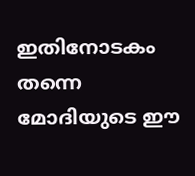ഇതിനോടകം തന്നെ മോദിയുടെ ഈ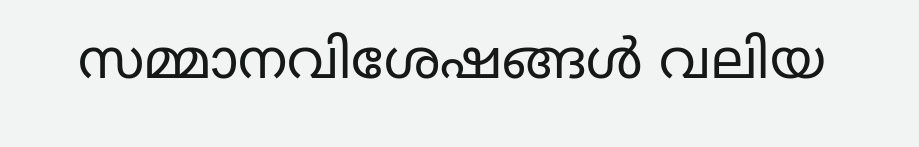സമ്മാനവിശേഷങ്ങൾ വലിയ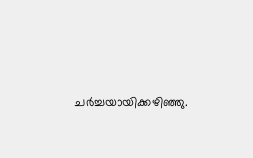ചർച്ചയായിക്കഴിഞ്ഞു.